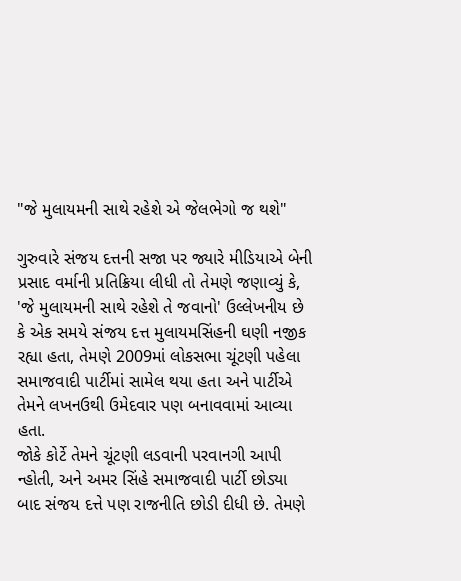"જે મુલાયમની સાથે રહેશે એ જેલભેગો જ થશે"

ગુરુવારે સંજય દત્તની સજા પર જ્યારે મીડિયાએ બેની પ્રસાદ વર્માની પ્રતિક્રિયા લીધી તો તેમણે જણાવ્યું કે, 'જે મુલાયમની સાથે રહેશે તે જવાનો' ઉલ્લેખનીય છે કે એક સમયે સંજય દત્ત મુલાયમસિંહની ઘણી નજીક રહ્યા હતા, તેમણે 2009માં લોકસભા ચૂંટણી પહેલા સમાજવાદી પાર્ટીમાં સામેલ થયા હતા અને પાર્ટીએ તેમને લખનઉથી ઉમેદવાર પણ બનાવવામાં આવ્યા હતા.
જોકે કોર્ટે તેમને ચૂંટણી લડવાની પરવાનગી આપી ન્હોતી, અને અમર સિંહે સમાજવાદી પાર્ટી છોડ્યા બાદ સંજય દત્તે પણ રાજનીતિ છોડી દીધી છે. તેમણે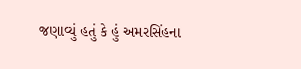જણાવ્યું હતું કે હું અમરસિંહના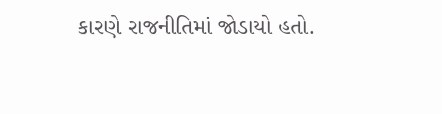કારણે રાજનીતિમાં જોડાયો હતો.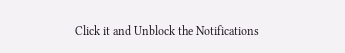Click it and Unblock the Notifications